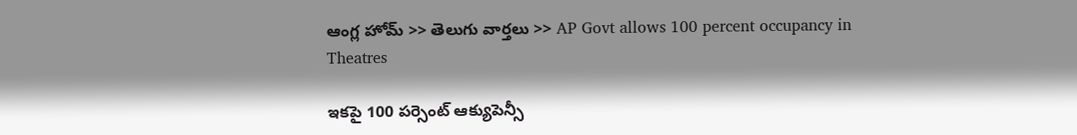ఆంగ్ల హోమ్ >> తెలుగు వార్తలు >> AP Govt allows 100 percent occupancy in Theatres

ఇకపై 100 పర్సెంట్ ఆక్యుపెన్సీ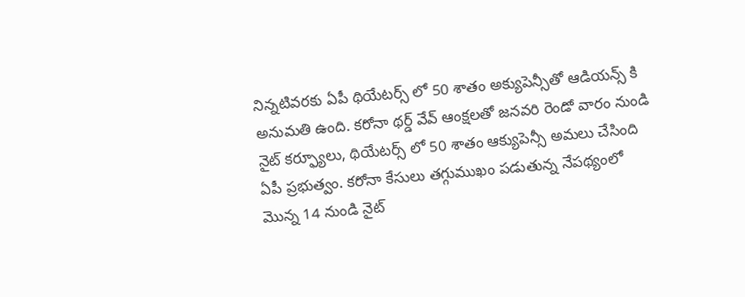నిన్నటివరకు ఏపీ థియేటర్స్ లో 50 శాతం అక్యుపెన్సీతో ఆడియన్స్ కి అనుమతి ఉంది. కరోనా థర్డ్ వేవ్ ఆంక్షలతో జనవరి రెండో వారం నుండి నైట్ కర్ఫ్యూలు, థియేటర్స్ లో 50 శాతం ఆక్యుపెన్సీ అమలు చేసింది ఏపీ ప్రభుత్వం. కరోనా కేసులు తగ్గుముఖం పడుతున్న నేపథ్యంలో మొన్న 14 నుండి నైట్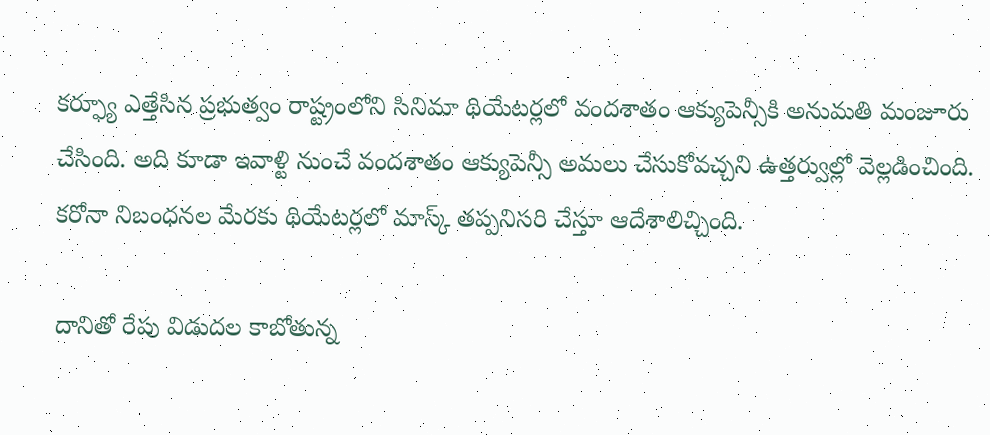కర్ఫ్యూ ఎత్తేసిన ప్రభుత్వం రాష్ట్రంలోని సినిమా థియేటర్లలో వందశాతం ఆక్యుపెన్సీకి అనుమతి మంజూరు చేసింది. అది కూడా ఇవాళ్టి నుంచే వందశాతం ఆక్యుపెన్సీ అమలు చేసుకోవచ్చని ఉత్తర్వుల్లో వెల్లడించింది. కరోనా నిబంధనల మేరకు థియేటర్లలో మాస్క్ తప్పనిసరి చేస్తూ ఆదేశాలిచ్చింది.

దానితో రేపు విడుదల కాబోతున్న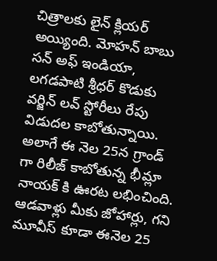చిత్రాలకు లైన్ క్లియర్ అయ్యింది. మోహన్ బాబు సన్ అఫ్ ఇండియా, లగడపాటి శ్రీధర్ కొడుకు వర్జిన్ లవ్ స్టోరీలు రేపు విడుదల కాబోతున్నాయి. అలాగే ఈ నెల 25న గ్రాండ్ గా రిలీజ్ కాబోతున్న భీమ్లా నాయక్ కి ఊరట లభించింది. ఆడవాళ్లు మీకు జోహార్లు, గని మూవీస్ కూడా ఈనెల 25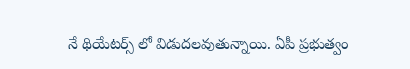నే థియేటర్స్ లో విడుదలవుతున్నాయి. ఏపీ ప్రభుత్వం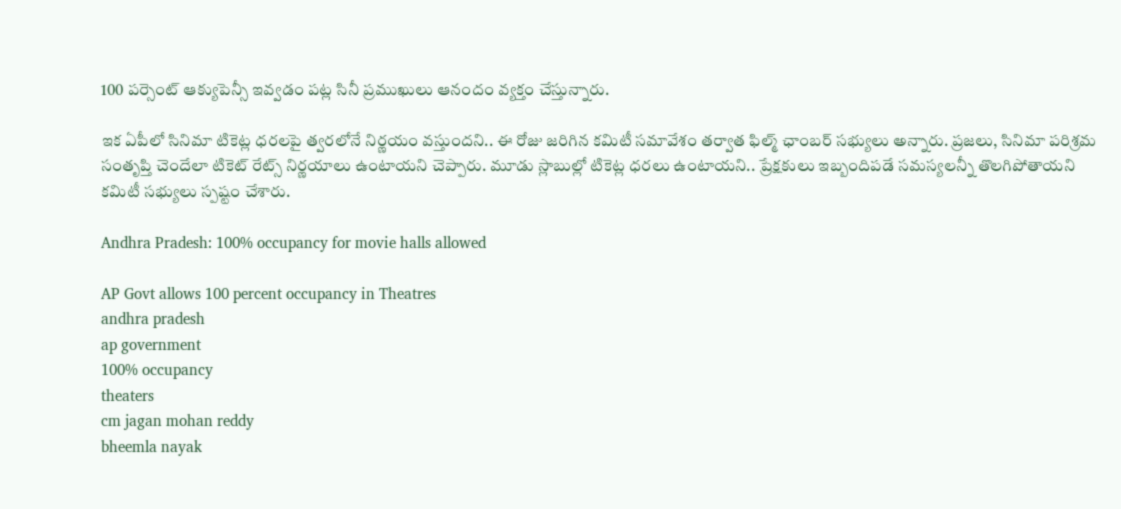100 పర్సెంట్ ఆక్యుపెన్సీ ఇవ్వడం పట్ల సినీ ప్రముఖులు ఆనందం వ్యక్తం చేస్తున్నారు.

ఇక ఏపీలో సినిమా టికెట్ల ధరలపై త్వరలోనే నిర్ణయం వస్తుందని.. ఈ రోజు జరిగిన కమిటీ సమావేశం తర్వాత ఫిల్మ్‌ ఛాంబర్ సభ్యులు అన్నారు. ప్రజలు, సినిమా పరిశ్రమ సంతృప్తి చెందేలా టికెట్ రేట్స్ నిర్ణయాలు ఉంటాయని చెప్పారు. మూడు స్లాబుల్లో టికెట్ల ధరలు ఉంటాయని.. ప్రేక్షకులు ఇబ్బందిపడే సమస్యలన్నీ తొలగిపోతాయని కమిటీ సభ్యులు స్పష్టం చేశారు.

Andhra Pradesh: 100% occupancy for movie halls allowed

AP Govt allows 100 percent occupancy in Theatres
andhra pradesh
ap government
100% occupancy
theaters
cm jagan mohan reddy
bheemla nayak